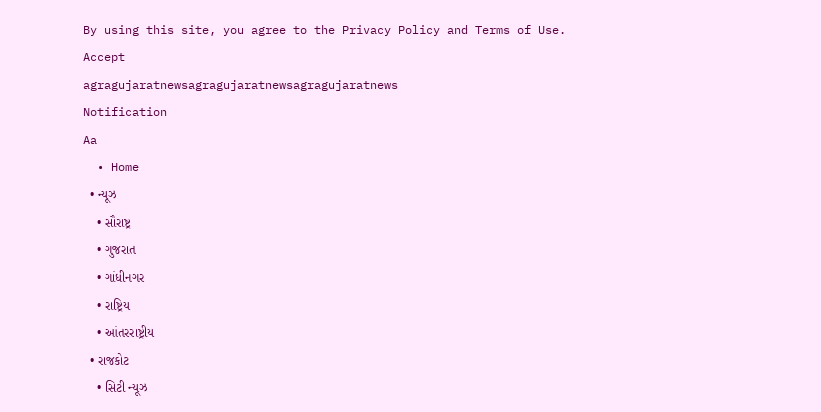By using this site, you agree to the Privacy Policy and Terms of Use.
Accept
agragujaratnewsagragujaratnewsagragujaratnews
Notification
Aa
  • Home
  • ન્યૂઝ
    • સૌરાષ્ટ્ર
    • ગુજરાત
    • ગાંધીનગર
    • રાષ્ટ્રિય
    • આંતરરાષ્ટ્રીય
  • રાજકોટ
    • સિટી ન્યૂઝ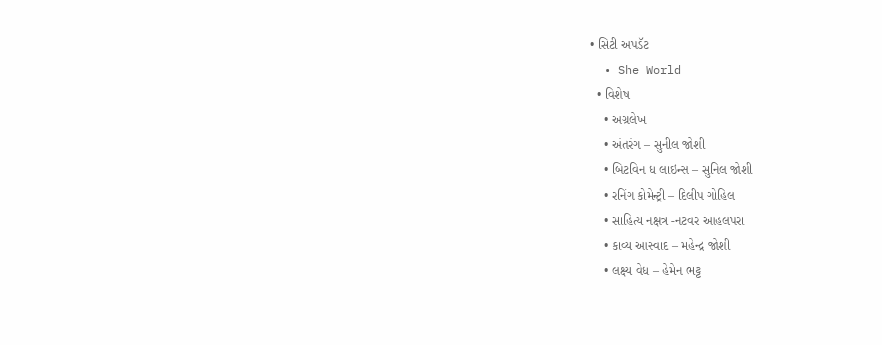• સિટી અપડૅટ
  • She World
  • વિશેષ
    • અગ્રલેખ
    • અંતરંગ – સુનીલ જોશી
    • બિટવિન ધ લાઇન્સ – સુનિલ જોશી
    • રનિંગ કોમેન્ટ્રી – દિલીપ ગોહિલ
    • સાહિત્ય નક્ષત્ર -નટવર આહલપરા
    • કાવ્ય આસ્વાદ – મહેન્દ્ર જોશી
    • લક્ષ્ય વેધ – હેમેન ભટ્ટ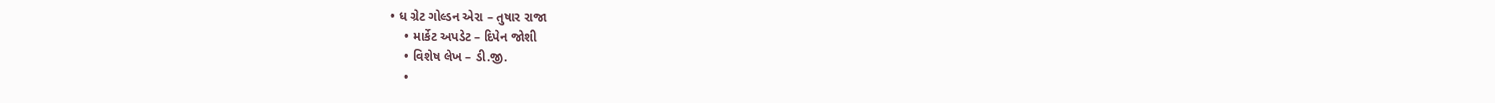• ધ ગ્રેટ ગોલ્ડન એરા – તુષાર રાજા
    • માર્કેટ અપડેટ – દિપેન જોશી
    • વિશેષ લેખ – ડી.જી.
    •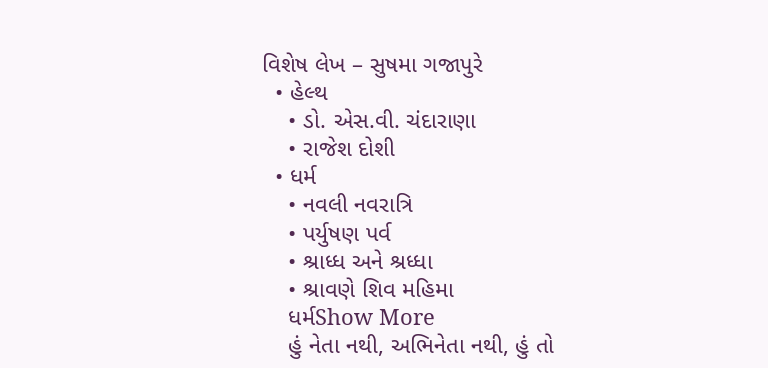વિશેષ લેખ – સુષમા ગજાપુરે
  • હેલ્થ
    • ડો. એસ.વી. ચંદારાણા
    • રાજેશ દોશી
  • ધર્મ
    • નવલી નવરાત્રિ
    • પર્યુષણ પર્વ
    • શ્રાધ્ધ અને શ્રધ્ધા
    • શ્રાવણે શિવ મહિમા
    ધર્મShow More
    હું નેતા નથી, અભિનેતા નથી, હું તો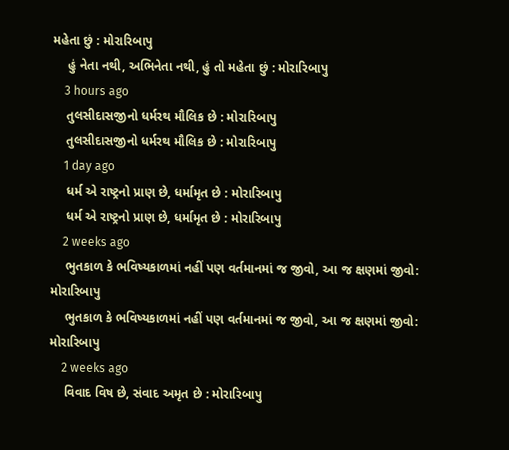મહેતા છું : મોરારિબાપુ
    હું નેતા નથી, અભિનેતા નથી, હું તો મહેતા છું : મોરારિબાપુ
    3 hours ago
    તુલસીદાસજીનો ધર્મરથ મૌલિક છે : મોરારિબાપુ
    તુલસીદાસજીનો ધર્મરથ મૌલિક છે : મોરારિબાપુ
    1 day ago
    ધર્મ એ રાષ્ટ્રનો પ્રાણ છે, ધર્મામૃત છે : મોરારિબાપુ
    ધર્મ એ રાષ્ટ્રનો પ્રાણ છે, ધર્મામૃત છે : મોરારિબાપુ
    2 weeks ago
    ભુતકાળ કે ભવિષ્યકાળમાં નહીં પણ વર્તમાનમાં જ જીવો, આ જ ક્ષણમાં જીવો: મોરારિબાપુ
    ભુતકાળ કે ભવિષ્યકાળમાં નહીં પણ વર્તમાનમાં જ જીવો, આ જ ક્ષણમાં જીવો: મોરારિબાપુ
    2 weeks ago
    વિવાદ વિષ છે, સંવાદ અમૃત છે : મોરારિબાપુ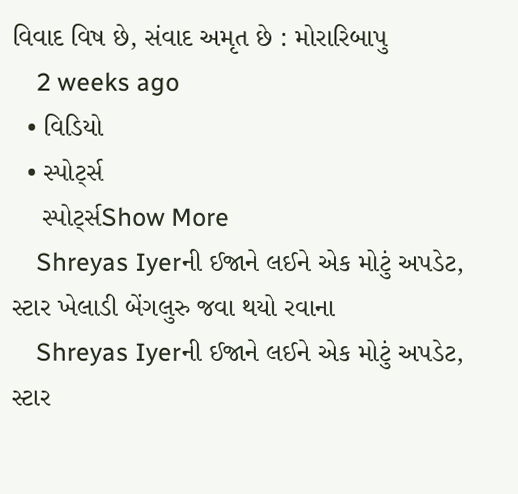વિવાદ વિષ છે, સંવાદ અમૃત છે : મોરારિબાપુ
    2 weeks ago
  • વિડિયો
  • સ્પોર્ટ્સ
    સ્પોર્ટ્સShow More
    Shreyas Iyerની ઈજાને લઈને એક મોટું અપડેટ, સ્ટાર ખેલાડી બેંગલુરુ જવા થયો રવાના
    Shreyas Iyerની ઈજાને લઈને એક મોટું અપડેટ, સ્ટાર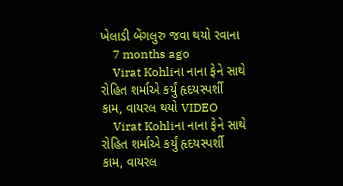ખેલાડી બેંગલુરુ જવા થયો રવાના
    7 months ago
    Virat Kohliના નાના ફેને સાથે રોહિત શર્માએ કર્યું હૃદયસ્પર્શી કામ, વાયરલ થયો VIDEO
    Virat Kohliના નાના ફેને સાથે રોહિત શર્માએ કર્યું હૃદયસ્પર્શી કામ, વાયરલ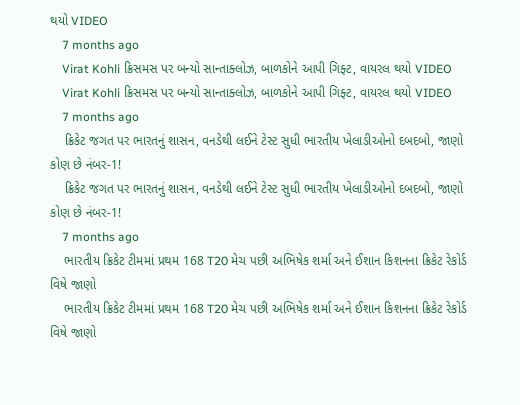થયો VIDEO
    7 months ago
    Virat Kohli ક્રિસમસ પર બન્યો સાન્તાક્લોઝ, બાળકોને આપી ગિફ્ટ, વાયરલ થયો VIDEO
    Virat Kohli ક્રિસમસ પર બન્યો સાન્તાક્લોઝ, બાળકોને આપી ગિફ્ટ, વાયરલ થયો VIDEO
    7 months ago
    ક્રિકેટ જગત પર ભારતનું શાસન, વનડેથી લઈને ટેસ્ટ સુધી ભારતીય ખેલાડીઓનો દબદબો, જાણો કોણ છે નંબર-1!
    ક્રિકેટ જગત પર ભારતનું શાસન, વનડેથી લઈને ટેસ્ટ સુધી ભારતીય ખેલાડીઓનો દબદબો, જાણો કોણ છે નંબર-1!
    7 months ago
    ભારતીય ક્રિકેટ ટીમમાં પ્રથમ 168 T20 મેચ પછી અભિષેક શર્મા અને ઈશાન કિશનના ક્રિકેટ રેકોર્ડ વિષે જાણો
    ભારતીય ક્રિકેટ ટીમમાં પ્રથમ 168 T20 મેચ પછી અભિષેક શર્મા અને ઈશાન કિશનના ક્રિકેટ રેકોર્ડ વિષે જાણો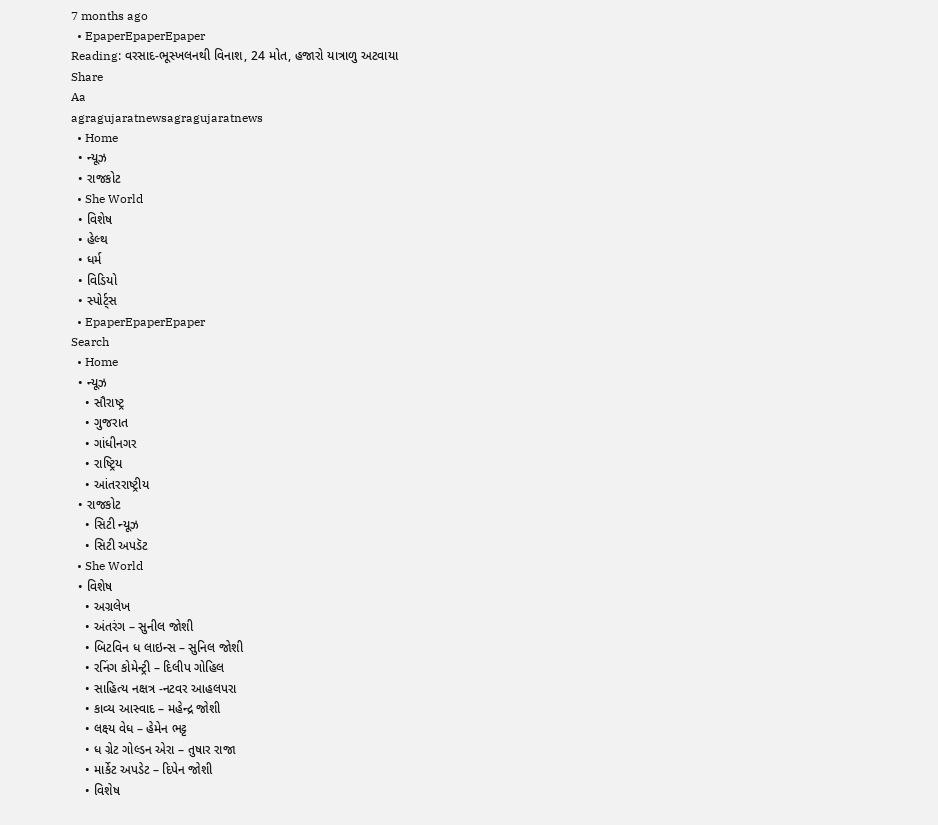7 months ago
  • EpaperEpaperEpaper
Reading: વરસાદ-ભૂસ્ખલનથી વિનાશ, 24 મોત, હજારો યાત્રાળુ અટવાયા
Share
Aa
agragujaratnewsagragujaratnews
  • Home
  • ન્યૂઝ
  • રાજકોટ
  • She World
  • વિશેષ
  • હેલ્થ
  • ધર્મ
  • વિડિયો
  • સ્પોર્ટ્સ
  • EpaperEpaperEpaper
Search
  • Home
  • ન્યૂઝ
    • સૌરાષ્ટ્ર
    • ગુજરાત
    • ગાંધીનગર
    • રાષ્ટ્રિય
    • આંતરરાષ્ટ્રીય
  • રાજકોટ
    • સિટી ન્યૂઝ
    • સિટી અપડૅટ
  • She World
  • વિશેષ
    • અગ્રલેખ
    • અંતરંગ – સુનીલ જોશી
    • બિટવિન ધ લાઇન્સ – સુનિલ જોશી
    • રનિંગ કોમેન્ટ્રી – દિલીપ ગોહિલ
    • સાહિત્ય નક્ષત્ર -નટવર આહલપરા
    • કાવ્ય આસ્વાદ – મહેન્દ્ર જોશી
    • લક્ષ્ય વેધ – હેમેન ભટ્ટ
    • ધ ગ્રેટ ગોલ્ડન એરા – તુષાર રાજા
    • માર્કેટ અપડેટ – દિપેન જોશી
    • વિશેષ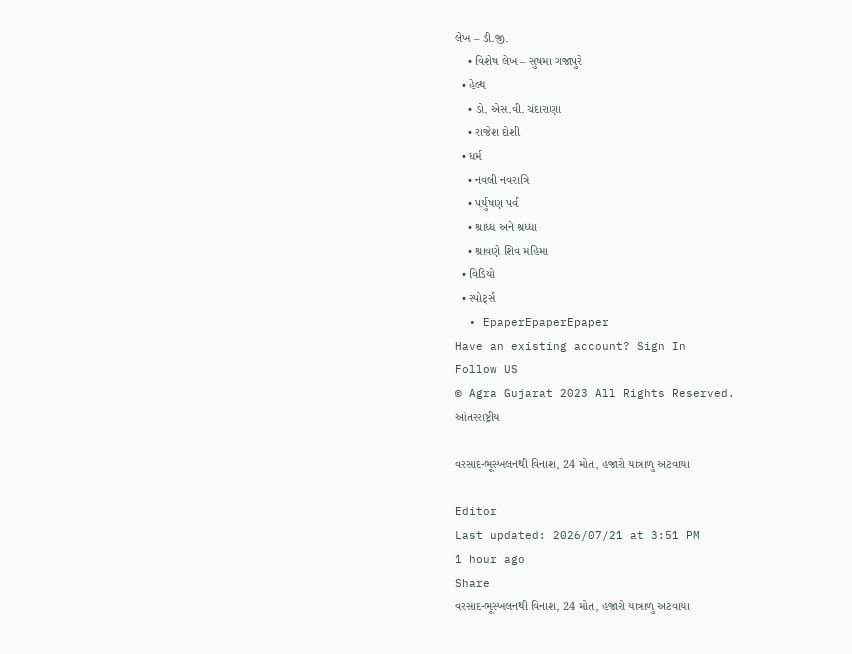લેખ – ડી.જી.
    • વિશેષ લેખ – સુષમા ગજાપુરે
  • હેલ્થ
    • ડો. એસ.વી. ચંદારાણા
    • રાજેશ દોશી
  • ધર્મ
    • નવલી નવરાત્રિ
    • પર્યુષણ પર્વ
    • શ્રાધ્ધ અને શ્રધ્ધા
    • શ્રાવણે શિવ મહિમા
  • વિડિયો
  • સ્પોર્ટ્સ
  • EpaperEpaperEpaper
Have an existing account? Sign In
Follow US
© Agra Gujarat 2023 All Rights Reserved.
આંતરરાષ્ટ્રીય

વરસાદ-ભૂસ્ખલનથી વિનાશ, 24 મોત, હજારો યાત્રાળુ અટવાયા

Editor
Last updated: 2026/07/21 at 3:51 PM
1 hour ago
Share
વરસાદ-ભૂસ્ખલનથી વિનાશ, 24 મોત, હજારો યાત્રાળુ અટવાયા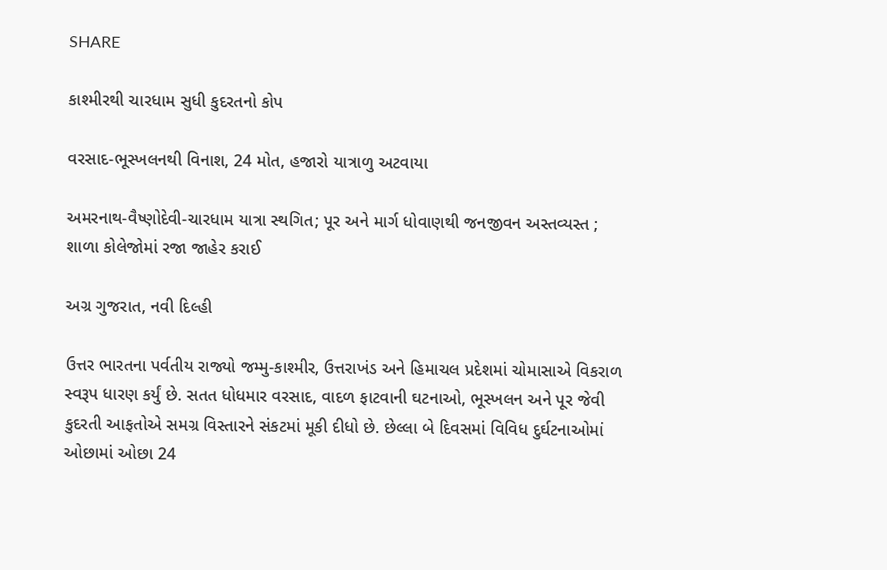SHARE

કાશ્મીરથી ચારધામ સુધી કુદરતનો કોપ

વરસાદ-ભૂસ્ખલનથી વિનાશ, 24 મોત, હજારો યાત્રાળુ અટવાયા

અમરનાથ-વૈષ્ણોદેવી-ચારધામ યાત્રા સ્થગિત; પૂર અને માર્ગ ધોવાણથી જનજીવન અસ્તવ્યસ્ત ;  શાળા કોલેજોમાં રજા જાહેર કરાઈ

અગ્ર ગુજરાત, નવી દિલ્હી

ઉત્તર ભારતના પર્વતીય રાજ્યો જમ્મુ-કાશ્મીર, ઉત્તરાખંડ અને હિમાચલ પ્રદેશમાં ચોમાસાએ વિકરાળ સ્વરૂપ ધારણ કર્યું છે. સતત ધોધમાર વરસાદ, વાદળ ફાટવાની ઘટનાઓ, ભૂસ્ખલન અને પૂર જેવી કુદરતી આફતોએ સમગ્ર વિસ્તારને સંકટમાં મૂકી દીધો છે. છેલ્લા બે દિવસમાં વિવિધ દુર્ઘટનાઓમાં ઓછામાં ઓછા 24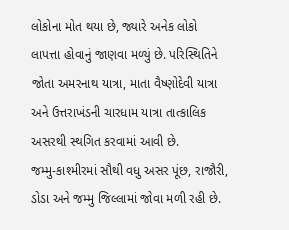લોકોના મોત થયા છે, જ્યારે અનેક લોકો લાપત્તા હોવાનું જાણવા મળ્યું છે. પરિસ્થિતિને જોતા અમરનાથ યાત્રા, માતા વૈષ્ણોદેવી યાત્રા અને ઉત્તરાખંડની ચારધામ યાત્રા તાત્કાલિક અસરથી સ્થગિત કરવામાં આવી છે.
જમ્મુ-કાશ્મીરમાં સૌથી વધુ અસર પૂંછ, રાજૌરી, ડોડા અને જમ્મુ જિલ્લામાં જોવા મળી રહી છે.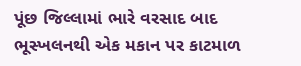પૂંછ જિલ્લામાં ભારે વરસાદ બાદ ભૂસ્ખલનથી એક મકાન પર કાટમાળ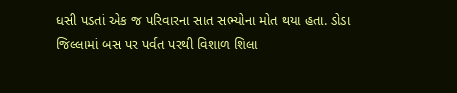ધસી પડતાં એક જ પરિવારના સાત સભ્યોના મોત થયા હતા. ડોડા જિલ્લામાં બસ પર પર્વત પરથી વિશાળ શિલા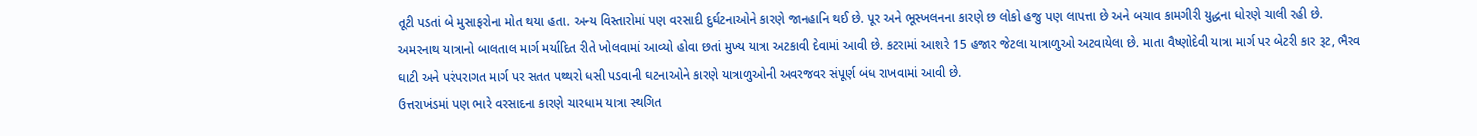તૂટી પડતાં બે મુસાફરોના મોત થયા હતા. અન્ય વિસ્તારોમાં પણ વરસાદી દુર્ઘટનાઓને કારણે જાનહાનિ થઈ છે. પૂર અને ભૂસ્ખલનના કારણે છ લોકો હજુ પણ લાપત્તા છે અને બચાવ કામગીરી યુદ્ધના ધોરણે ચાલી રહી છે.
અમરનાથ યાત્રાનો બાલતાલ માર્ગ મર્યાદિત રીતે ખોલવામાં આવ્યો હોવા છતાં મુખ્ય યાત્રા અટકાવી દેવામાં આવી છે. કટરામાં આશરે 15 હજાર જેટલા યાત્રાળુઓ અટવાયેલા છે. માતા વૈષ્ણોદેવી યાત્રા માર્ગ પર બેટરી કાર રૂટ, ભૈરવ ઘાટી અને પરંપરાગત માર્ગ પર સતત પથ્થરો ધસી પડવાની ઘટનાઓને કારણે યાત્રાળુઓની અવરજવર સંપૂર્ણ બંધ રાખવામાં આવી છે.
ઉત્તરાખંડમાં પણ ભારે વરસાદના કારણે ચારધામ યાત્રા સ્થગિત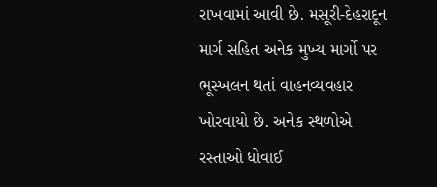રાખવામાં આવી છે. મસૂરી-દેહરાદૂન માર્ગ સહિત અનેક મુખ્ય માર્ગો પર ભૂસ્ખલન થતાં વાહનવ્યવહાર ખોરવાયો છે. અનેક સ્થળોએ રસ્તાઓ ધોવાઈ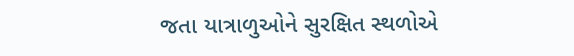જતા યાત્રાળુઓને સુરક્ષિત સ્થળોએ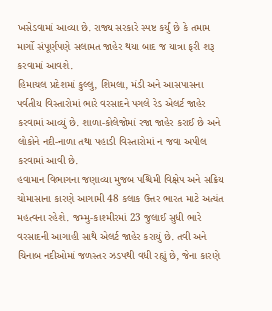ખસેડવામાં આવ્યા છે. રાજ્ય સરકારે સ્પષ્ટ કર્યું છે કે તમામ માર્ગો સંપૂર્ણપણે સલામત જાહેર થયા બાદ જ યાત્રા ફરી શરૂ કરવામાં આવશે.
હિમાચલ પ્રદેશમાં કુલ્લુ, શિમલા, મંડી અને આસપાસના પર્વતીય વિસ્તારોમાં ભારે વરસાદને પગલે રેડ એલર્ટ જાહેર કરવામાં આવ્યું છે. શાળા-કોલેજોમાં રજા જાહેર કરાઈ છે અને લોકોને નદી-નાળા તથા પહાડી વિસ્તારોમાં ન જવા અપીલ કરવામાં આવી છે.
હવામાન વિભાગના જણાવ્યા મુજબ પશ્ચિમી વિક્ષેપ અને સક્રિય ચોમાસાના કારણે આગામી 48 કલાક ઉત્તર ભારત માટે અત્યંત મહત્વના રહેશે. જમ્મુ-કાશ્મીરમાં 23 જુલાઈ સુધી ભારે વરસાદની આગાહી સાથે એલર્ટ જાહેર કરાયું છે. તવી અને ચિનાબ નદીઓમાં જળસ્તર ઝડપથી વધી રહ્યું છે, જેના કારણે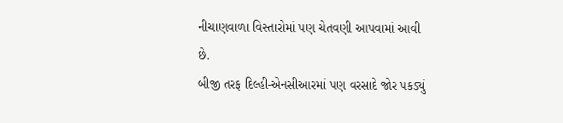નીચાણવાળા વિસ્તારોમાં પણ ચેતવણી આપવામાં આવી છે.
બીજી તરફ દિલ્હી-એનસીઆરમાં પણ વરસાદે જોર પકડ્યું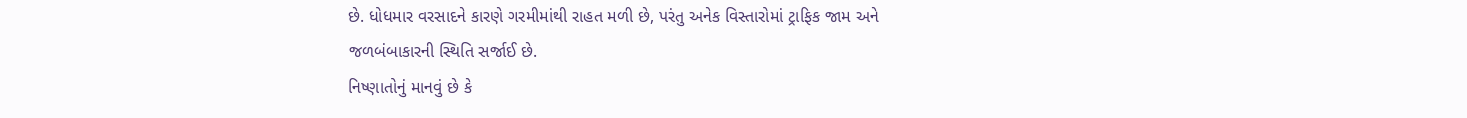છે. ધોધમાર વરસાદને કારણે ગરમીમાંથી રાહત મળી છે, પરંતુ અનેક વિસ્તારોમાં ટ્રાફિક જામ અને જળબંબાકારની સ્થિતિ સર્જાઈ છે.
નિષ્ણાતોનું માનવું છે કે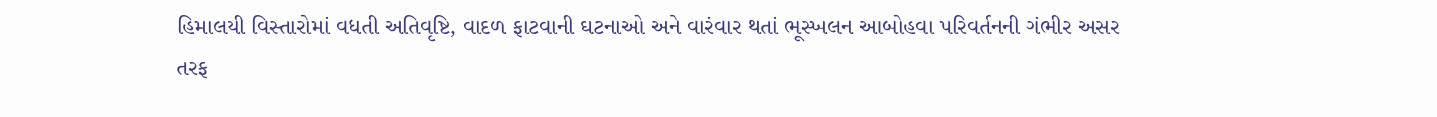હિમાલયી વિસ્તારોમાં વધતી અતિવૃષ્ટિ, વાદળ ફાટવાની ઘટનાઓ અને વારંવાર થતાં ભૂસ્ખલન આબોહવા પરિવર્તનની ગંભીર અસર તરફ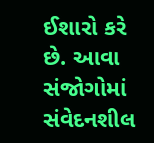ઈશારો કરે છે. આવા સંજોગોમાં સંવેદનશીલ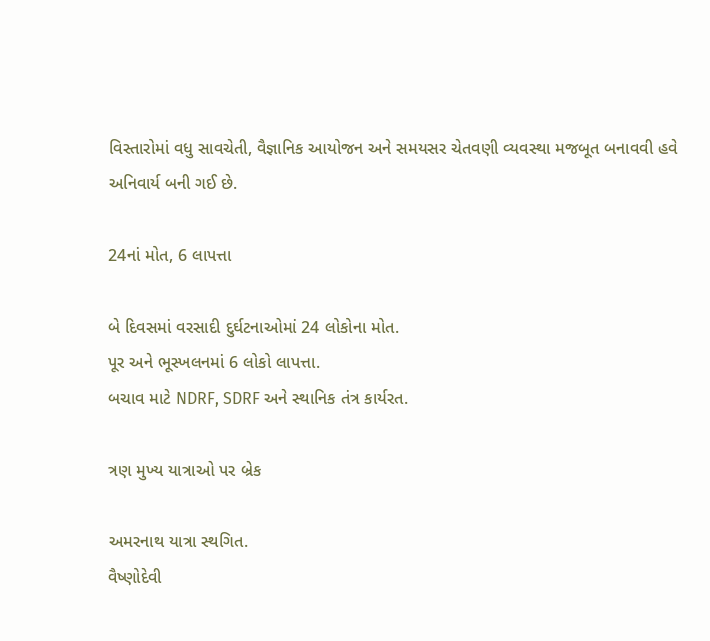વિસ્તારોમાં વધુ સાવચેતી, વૈજ્ઞાનિક આયોજન અને સમયસર ચેતવણી વ્યવસ્થા મજબૂત બનાવવી હવે અનિવાર્ય બની ગઈ છે.

24નાં મોત, 6 લાપત્તા

બે દિવસમાં વરસાદી દુર્ઘટનાઓમાં 24 લોકોના મોત.
પૂર અને ભૂસ્ખલનમાં 6 લોકો લાપત્તા.
બચાવ માટે NDRF, SDRF અને સ્થાનિક તંત્ર કાર્યરત.

ત્રણ મુખ્ય યાત્રાઓ પર બ્રેક

અમરનાથ યાત્રા સ્થગિત.
વૈષ્ણોદેવી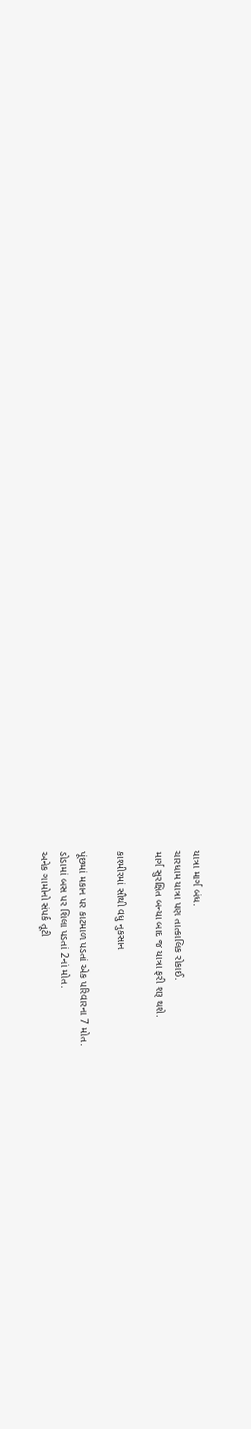યાત્રા માર્ગ બંધ.
ચારધામ યાત્રા પણ તાત્કાલિક રોકાઈ.
માર્ગ સુરક્ષિત બન્યા બાદ જ યાત્રા ફરી શરૂ થશે.

કાશ્મીરમાં સૌથી વધુ નુકસાન

પૂંછમાં મકાન પર કાટમાળ પડતાં એક પરિવારના 7 મોત.
ડોડામાં બસ પર શિલા પડતાં 2નાં મોત.
અનેક ગામોનો સંપર્ક તૂટી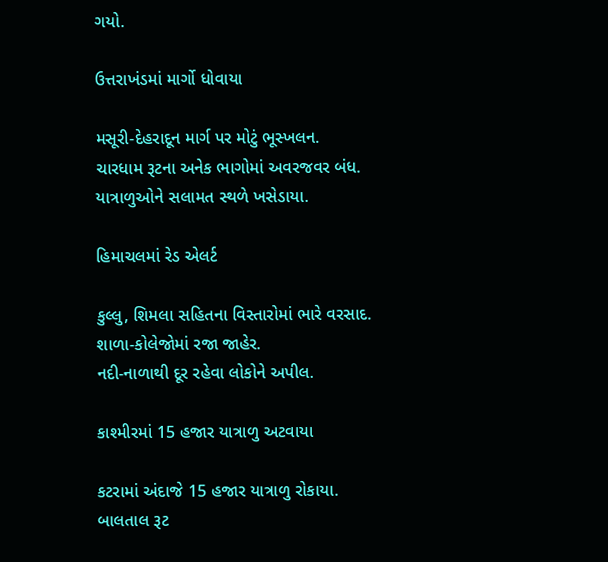ગયો.

ઉત્તરાખંડમાં માર્ગો ધોવાયા

મસૂરી-દેહરાદૂન માર્ગ પર મોટું ભૂસ્ખલન.
ચારધામ રૂટના અનેક ભાગોમાં અવરજવર બંધ.
યાત્રાળુઓને સલામત સ્થળે ખસેડાયા.

હિમાચલમાં રેડ એલર્ટ

કુલ્લુ, શિમલા સહિતના વિસ્તારોમાં ભારે વરસાદ.
શાળા-કોલેજોમાં રજા જાહેર.
નદી-નાળાથી દૂર રહેવા લોકોને અપીલ.

કાશ્મીરમાં 15 હજાર યાત્રાળુ અટવાયા

કટરામાં અંદાજે 15 હજાર યાત્રાળુ રોકાયા.
બાલતાલ રૂટ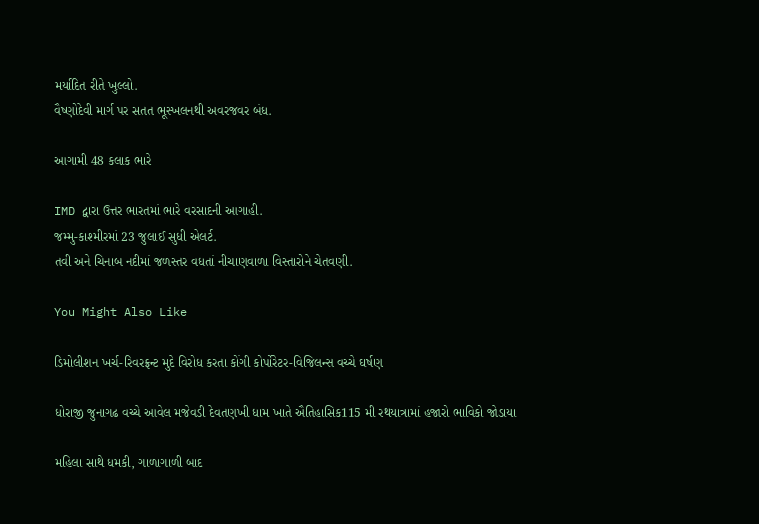મર્યાદિત રીતે ખુલ્લો.
વૈષ્ણોદેવી માર્ગ પર સતત ભૂસ્ખલનથી અવરજવર બંધ.

આગામી 48 કલાક ભારે

IMD દ્વારા ઉત્તર ભારતમાં ભારે વરસાદની આગાહી.
જમ્મુ-કાશ્મીરમાં 23 જુલાઈ સુધી એલર્ટ.
તવી અને ચિનાબ નદીમાં જળસ્તર વધતાં નીચાણવાળા વિસ્તારોને ચેતવણી.

You Might Also Like

ડિમોલીશન ખર્ચ-રિવરફ્રન્ટ મુદે વિરોધ કરતા કોંગી કોર્પોરેટર-વિજિલન્સ વચ્ચે ઘર્ષણ

ધોરાજી જુનાગઢ વચ્ચે આવેલ મજેવડી દેવતણખી ધામ ખાતે ઐતિહાસિક115 મી રથયાત્રામાં હજારો ભાવિકો જોડાયા

મહિલા સાથે ધમકી, ગાળાગાળી બાદ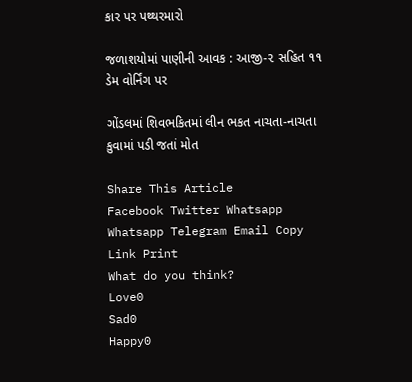કાર પર પથ્થરમારો

જળાશયોમાં પાણીની આવક : આજી-૨ સહિત ૧૧ ડેમ વોર્નિંગ પર

ગોંડલમાં શિવભકિતમાં લીન ભકત નાચતા-નાચતા કુવામાં પડી જતાં મોત

Share This Article
Facebook Twitter Whatsapp Whatsapp Telegram Email Copy Link Print
What do you think?
Love0
Sad0
Happy0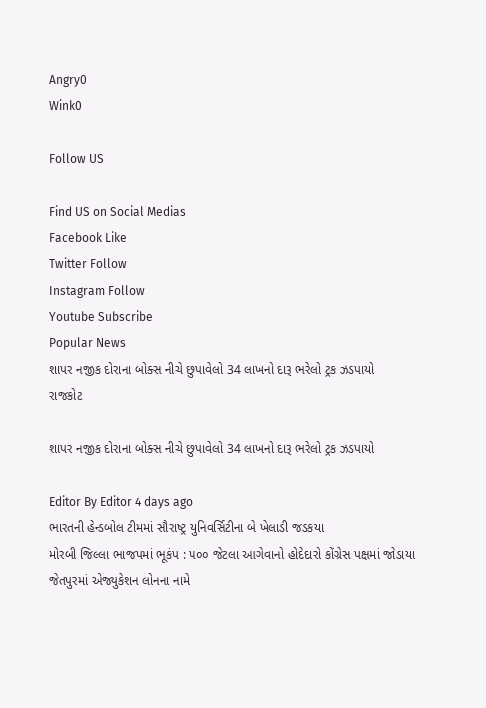Angry0
Wink0

Follow US

Find US on Social Medias
Facebook Like
Twitter Follow
Instagram Follow
Youtube Subscribe
Popular News
શાપર નજીક દોરાના બોક્સ નીચે છુપાવેલો 34 લાખનો દારૂ ભરેલો ટ્રક ઝડપાયો
રાજકોટ

શાપર નજીક દોરાના બોક્સ નીચે છુપાવેલો 34 લાખનો દારૂ ભરેલો ટ્રક ઝડપાયો

Editor By Editor 4 days ago
ભારતની હેન્ડબોલ ટીમમાં સૌરાષ્ટ્ર યુનિવર્સિટીના બે ખેલાડી જડકયા
મોરબી જિલ્લા ભાજપમાં ભૂકંપ : ૫૦૦ જેટલા આગેવાનો હોદેદારો કોંગ્રેસ પક્ષમાં જોડાયા
જેતપુરમાં એજ્યુકેશન લોનના નામે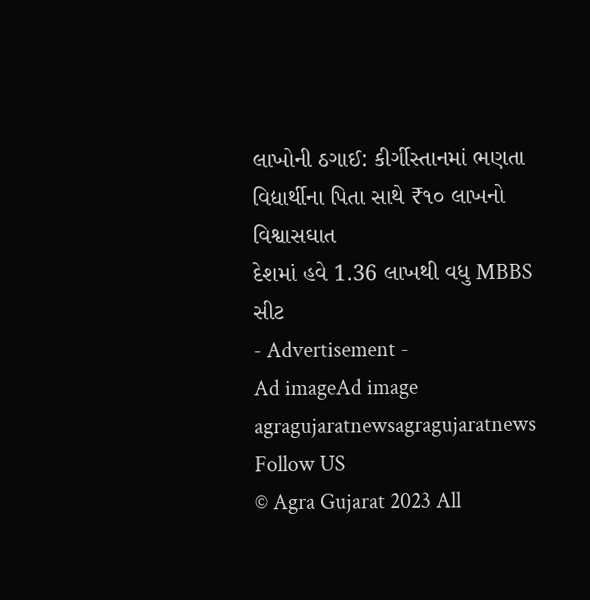લાખોની ઠગાઈ: કીર્ગીસ્તાનમાં ભણતા વિદ્યાર્થીના પિતા સાથે ₹૧૦ લાખનો વિશ્વાસઘાત
દેશમાં હવે 1.36 લાખથી વધુ MBBS સીટ
- Advertisement -
Ad imageAd image
agragujaratnewsagragujaratnews
Follow US
© Agra Gujarat 2023 All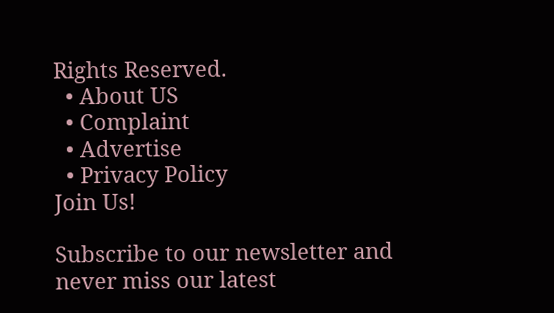Rights Reserved.
  • About US
  • Complaint
  • Advertise
  • Privacy Policy
Join Us!

Subscribe to our newsletter and never miss our latest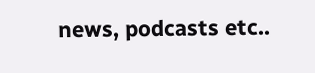news, podcasts etc..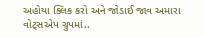અહોયા ક્લિક કરો અને જોડાઈ જાવ અમારા વોટ્સએપ ગ્રુપમાં..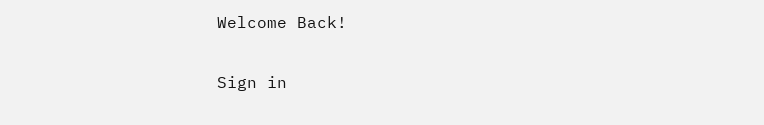Welcome Back!

Sign in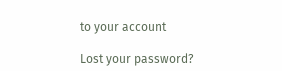to your account

Lost your password?